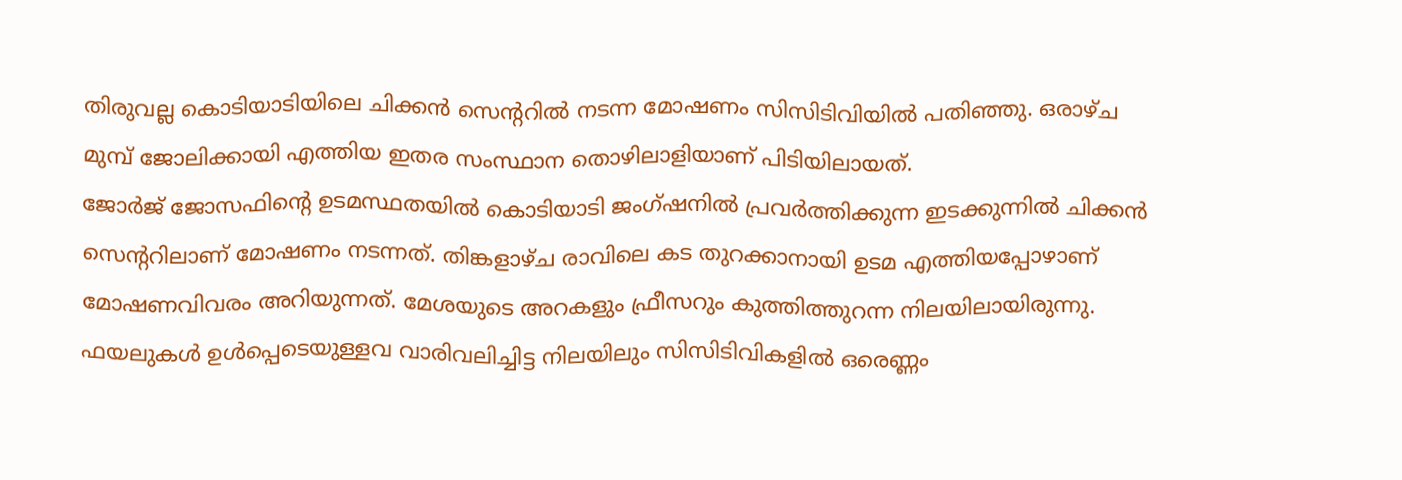തിരുവല്ല കൊടിയാടിയിലെ ചിക്കൻ സെന്ററിൽ നടന്ന മോഷണം സിസിടിവിയിൽ പതിഞ്ഞു. ഒരാഴ്ച മുമ്പ് ജോലിക്കായി എത്തിയ ഇതര സംസ്ഥാന തൊഴിലാളിയാണ് പിടിയിലായത്.
ജോർജ് ജോസഫിന്റെ ഉടമസ്ഥതയിൽ കൊടിയാടി ജംഗ്ഷനിൽ പ്രവർത്തിക്കുന്ന ഇടക്കുന്നിൽ ചിക്കൻ സെന്ററിലാണ് മോഷണം നടന്നത്. തിങ്കളാഴ്ച രാവിലെ കട തുറക്കാനായി ഉടമ എത്തിയപ്പോഴാണ് മോഷണവിവരം അറിയുന്നത്. മേശയുടെ അറകളും ഫ്രീസറും കുത്തിത്തുറന്ന നിലയിലായിരുന്നു. ഫയലുകൾ ഉൾപ്പെടെയുള്ളവ വാരിവലിച്ചിട്ട നിലയിലും സിസിടിവികളിൽ ഒരെണ്ണം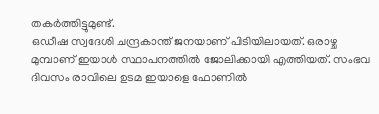തകർത്തിട്ടുമുണ്ട്.
ഒഡീഷ സ്വദേശി ചന്ദ്രകാന്ത് ജനയാണ് പിടിയിലായത്. ഒരാഴ്ച മുമ്പാണ് ഇയാൾ സ്ഥാപനത്തിൽ ജോലിക്കായി എത്തിയത്. സംഭവ ദിവസം രാവിലെ ഉടമ ഇയാളെ ഫോണിൽ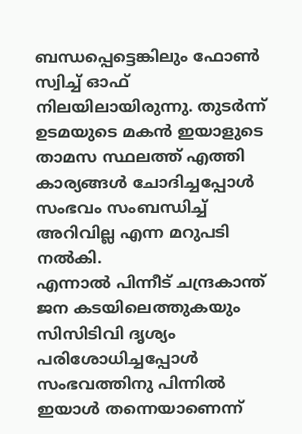ബന്ധപ്പെട്ടെങ്കിലും ഫോൺ സ്വിച്ച് ഓഫ് നിലയിലായിരുന്നു. തുടർന്ന് ഉടമയുടെ മകൻ ഇയാളുടെ താമസ സ്ഥലത്ത് എത്തി കാര്യങ്ങൾ ചോദിച്ചപ്പോൾ സംഭവം സംബന്ധിച്ച് അറിവില്ല എന്ന മറുപടി നൽകി.
എന്നാൽ പിന്നീട് ചന്ദ്രകാന്ത് ജന കടയിലെത്തുകയും സിസിടിവി ദൃശ്യം പരിശോധിച്ചപ്പോൾ സംഭവത്തിനു പിന്നിൽ ഇയാൾ തന്നെയാണെന്ന്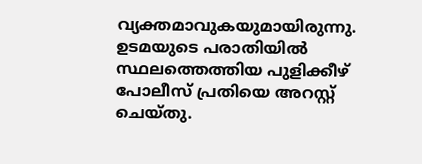വ്യക്തമാവുകയുമായിരുന്നു. ഉടമയുടെ പരാതിയിൽ സ്ഥലത്തെത്തിയ പുളിക്കീഴ് പോലീസ് പ്രതിയെ അറസ്റ്റ് ചെയ്തു.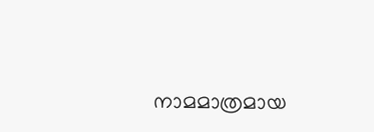നാമമാത്രമായ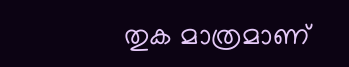തുക മാത്രമാണ്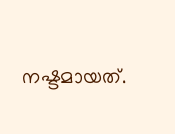നഷ്ടമായത്.